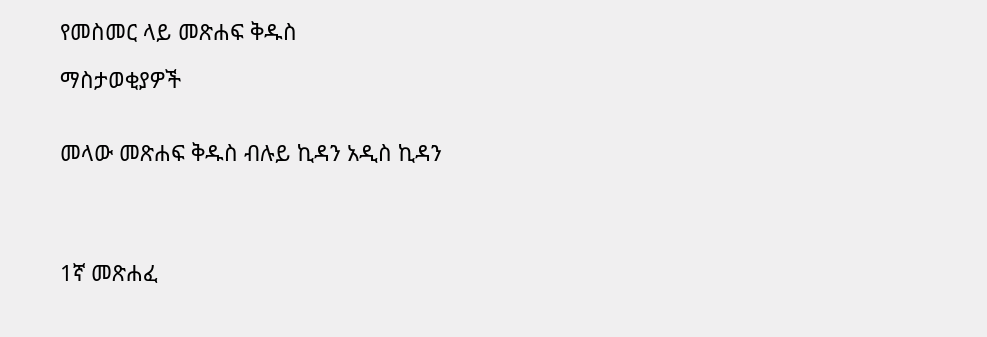የመስመር ላይ መጽሐፍ ቅዱስ

ማስታወቂያዎች


መላው መጽሐፍ ቅዱስ ብሉይ ኪዳን አዲስ ኪዳን




1ኛ መጽሐፈ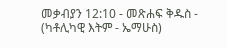መቃብያን 12:10 - መጽሐፍ ቅዱስ - (ካቶሊካዊ እትም - ኤማሁስ)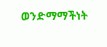ወንድማማችነት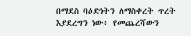በማደስ ባዕድነትን ለማስቀረት ጥረት እያደረግን ነው፥ የመጨረሻውን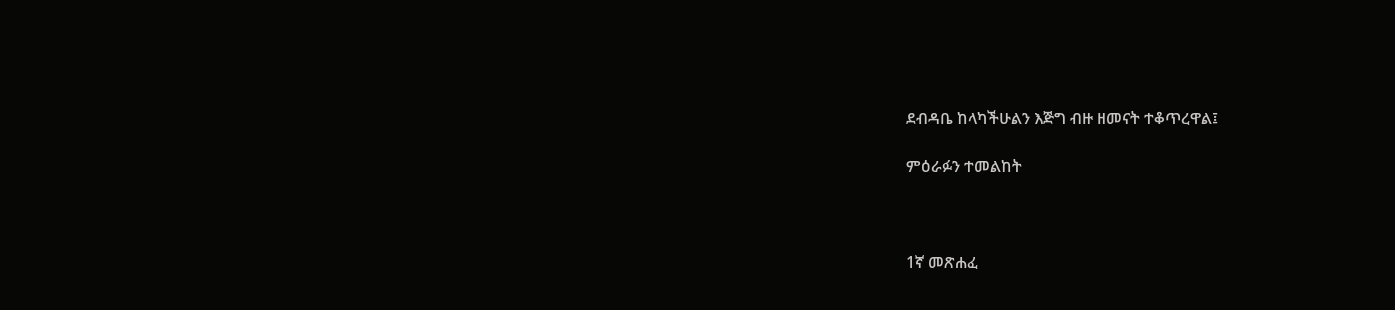ደብዳቤ ከላካችሁልን እጅግ ብዙ ዘመናት ተቆጥረዋል፤

ምዕራፉን ተመልከት



1ኛ መጽሐፈ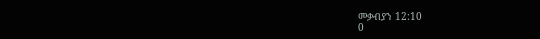መቃብያን 12:10
0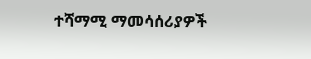ተሻማሚ ማመሳሰሪያዎች